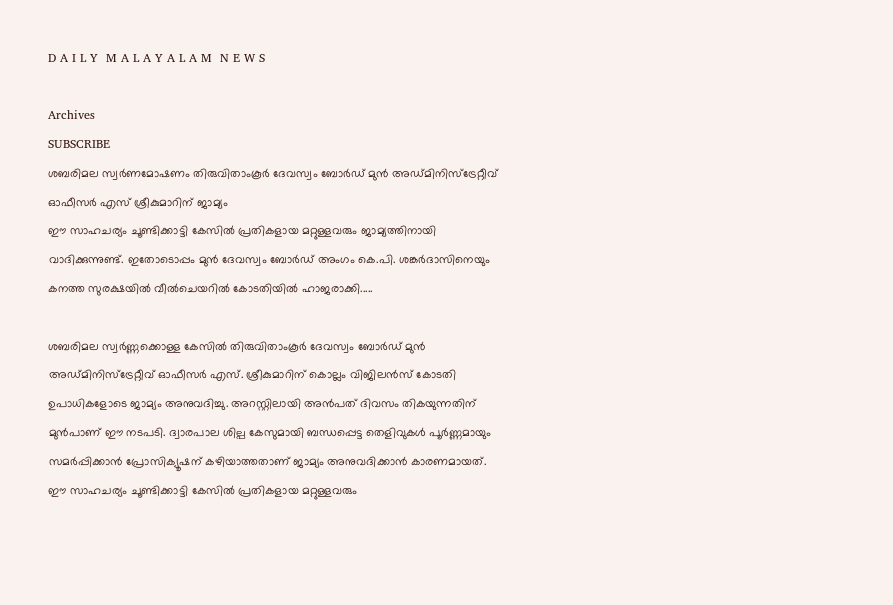D A I L Y  M A L A Y A L A M  N E W S

Archives
SUBSCRIBE
ശബരിമല സ്വര്‍ണമോഷണം തിരുവിതാംകൂര്‍ ദേവസ്വം ബോര്‍ഡ് മുന്‍ അഡ്മിനിസ്ട്രേറ്റീവ് ഓഫീസര്‍ എസ് ശ്രീകുമാറിന് ജാമ്യം
ഈ സാഹചര്യം ചൂണ്ടിക്കാട്ടി കേസിൽ പ്രതികളായ മറ്റുള്ളവരും ജാമ്യത്തിനായി വാദിക്കുന്നുണ്ട്. ഇതോടൊപ്പം മുൻ ദേവസ്വം ബോർഡ് അംഗം കെ.പി. ശങ്കർദാസിനെയും കനത്ത സുരക്ഷയിൽ വീൽചെയറിൽ കോടതിയിൽ ഹാജരാക്കി.....

ശബരിമല സ്വർണ്ണക്കൊള്ള കേസിൽ തിരുവിതാംകൂർ ദേവസ്വം ബോർഡ് മുൻ അഡ്മിനിസ്ട്രേറ്റീവ് ഓഫീസർ എസ്. ശ്രീകുമാറിന് കൊല്ലം വിജിലൻസ് കോടതി ഉപാധികളോടെ ജാമ്യം അനുവദിച്ചു. അറസ്റ്റിലായി അൻപത് ദിവസം തികയുന്നതിന് മുൻപാണ് ഈ നടപടി. ദ്വാരപാല ശില്പ കേസുമായി ബന്ധപ്പെട്ട തെളിവുകൾ പൂർണ്ണമായും സമർപ്പിക്കാൻ പ്രോസിക്യൂഷന് കഴിയാത്തതാണ് ജാമ്യം അനുവദിക്കാൻ കാരണമായത്. ഈ സാഹചര്യം ചൂണ്ടിക്കാട്ടി കേസിൽ പ്രതികളായ മറ്റുള്ളവരും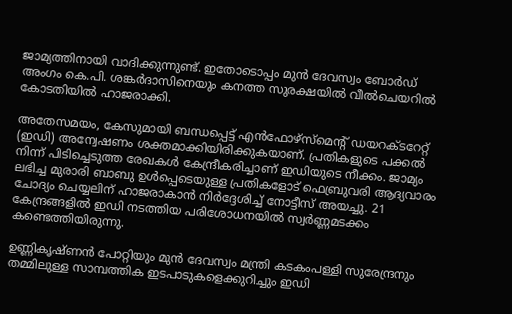ജാമ്യത്തിനായി വാദിക്കുന്നുണ്ട്. ഇതോടൊപ്പം മുൻ ദേവസ്വം ബോർഡ് അംഗം കെ.പി. ശങ്കർദാസിനെയും കനത്ത സുരക്ഷയിൽ വീൽചെയറിൽ കോടതിയിൽ ഹാജരാക്കി.

അതേസമയം, കേസുമായി ബന്ധപ്പെട്ട് എൻഫോഴ്‌സ്‌മെന്റ് ഡയറക്ടറേറ്റ് (ഇഡി) അന്വേഷണം ശക്തമാക്കിയിരിക്കുകയാണ്. പ്രതികളുടെ പക്കൽ നിന്ന് പിടിച്ചെടുത്ത രേഖകൾ കേന്ദ്രീകരിച്ചാണ് ഇഡിയുടെ നീക്കം. ജാമ്യം ലഭിച്ച മുരാരി ബാബു ഉൾപ്പെടെയുള്ള പ്രതികളോട് ഫെബ്രുവരി ആദ്യവാരം ചോദ്യം ചെയ്യലിന് ഹാജരാകാൻ നിർദ്ദേശിച്ച് നോട്ടീസ് അയച്ചു. 21 കേന്ദ്രങ്ങളിൽ ഇഡി നടത്തിയ പരിശോധനയിൽ സ്വർണ്ണമടക്കം കണ്ടെത്തിയിരുന്നു.

ഉണ്ണികൃഷ്ണൻ പോറ്റിയും മുൻ ദേവസ്വം മന്ത്രി കടകംപള്ളി സുരേന്ദ്രനും തമ്മിലുള്ള സാമ്പത്തിക ഇടപാടുകളെക്കുറിച്ചും ഇഡി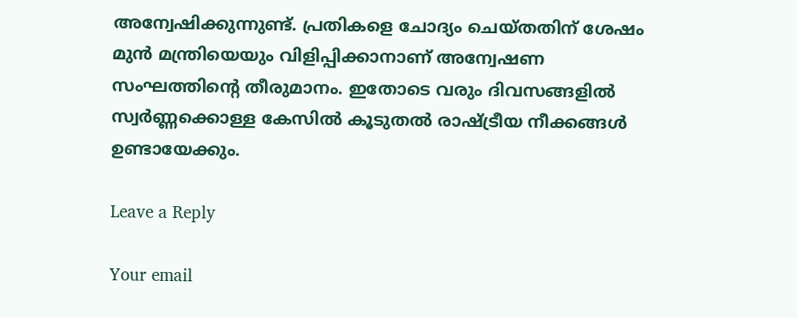അന്വേഷിക്കുന്നുണ്ട്. പ്രതികളെ ചോദ്യം ചെയ്തതിന് ശേഷം മുൻ മന്ത്രിയെയും വിളിപ്പിക്കാനാണ് അന്വേഷണ സംഘത്തിന്റെ തീരുമാനം. ഇതോടെ വരും ദിവസങ്ങളിൽ സ്വർണ്ണക്കൊള്ള കേസിൽ കൂടുതൽ രാഷ്ട്രീയ നീക്കങ്ങൾ ഉണ്ടായേക്കും.

Leave a Reply

Your email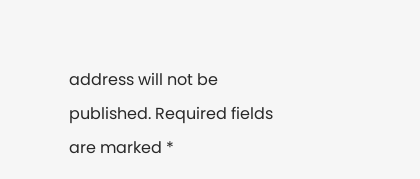address will not be published. Required fields are marked *